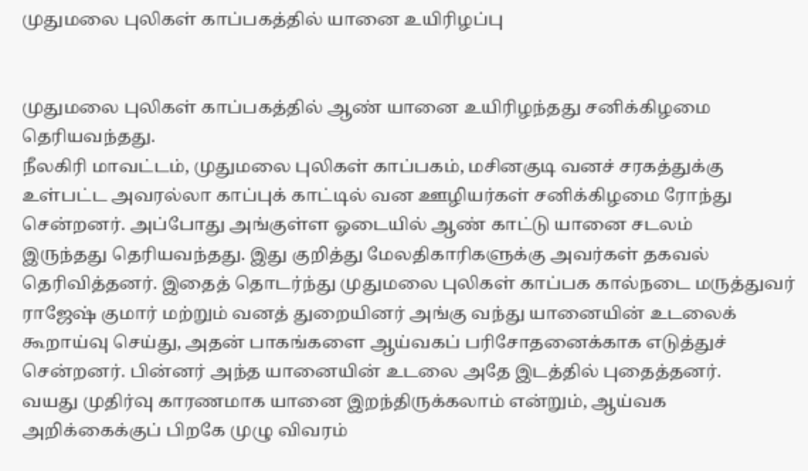முதுமலை புலிகள் காப்பகத்தில் யானை உயிரிழப்பு


முதுமலை புலிகள் காப்பகத்தில் ஆண் யானை உயிரிழந்தது சனிக்கிழமை தெரியவந்தது.
நீலகிரி மாவட்டம், முதுமலை புலிகள் காப்பகம், மசினகுடி வனச் சரகத்துக்கு உள்பட்ட அவரல்லா காப்புக் காட்டில் வன ஊழியர்கள் சனிக்கிழமை ரோந்து சென்றனர். அப்போது அங்குள்ள ஓடையில் ஆண் காட்டு யானை சடலம்
இருந்தது தெரியவந்தது. இது குறித்து மேலதிகாரிகளுக்கு அவர்கள் தகவல் தெரிவித்தனர். இதைத் தொடர்ந்து முதுமலை புலிகள் காப்பக கால்நடை மருத்துவர் ராஜேஷ் குமார் மற்றும் வனத் துறையினர் அங்கு வந்து யானையின் உடலைக் கூறாய்வு செய்து, அதன் பாகங்களை ஆய்வகப் பரிசோதனைக்காக எடுத்துச் சென்றனர். பின்னர் அந்த யானையின் உடலை அதே இடத்தில் புதைத்தனர்.
வயது முதிர்வு காரணமாக யானை இறந்திருக்கலாம் என்றும், ஆய்வக அறிக்கைக்குப் பிறகே முழு விவரம்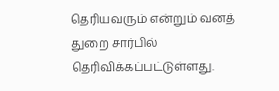தெரியவரும் என்றும் வனத் துறை சார்பில் தெரிவிக்கப்பட்டுள்ளது.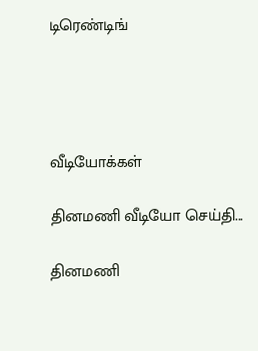டிரெண்டிங்




வீடியோக்கள்

தினமணி வீடியோ செய்தி...

தினமணி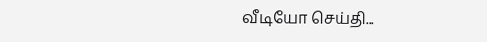வீடியோ செய்தி...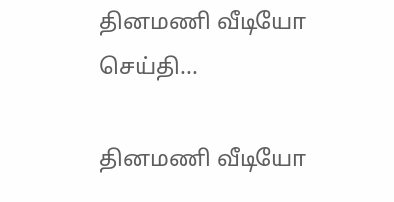தினமணி வீடியோ செய்தி...

தினமணி வீடியோ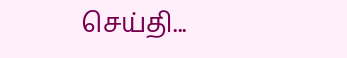செய்தி...